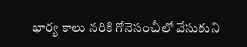భార్య కాలు నరికి గోనెసంచీలో వేసుకుని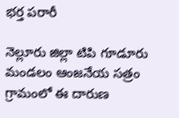భర్త పరారీ

నెల్లూరు జిల్లా టిపి గూడూరు మండలం ఆంజనేయ సత్రం గ్రామంలో ఈ దారుణ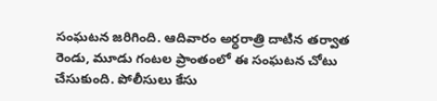సంఘటన జరిగింది. ఆదివారం అర్ధరాత్రి దాటిన తర్వాత రెండు, మూడు గంటల ప్రాంతంలో ఈ సంఘటన చోటు చేసుకుంది. పోలీసులు కేసు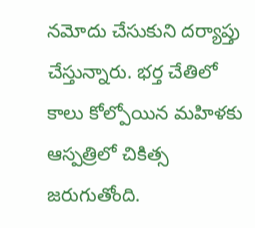నమోదు చేసుకుని దర్యాప్తు చేస్తున్నారు. భర్త చేతిలో కాలు కోల్పోయిన మహిళకు ఆస్పత్రిలో చికిత్స జరుగుతోంది.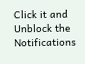Click it and Unblock the Notifications